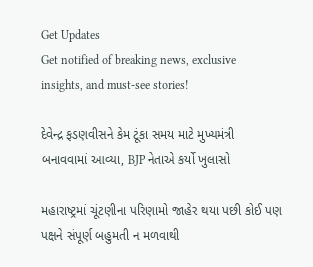Get Updates
Get notified of breaking news, exclusive insights, and must-see stories!

દેવેન્દ્ર ફડણવીસને કેમ ટૂંકા સમય માટે મુખ્યમંત્રી બનાવવામાં આવ્યા, BJP નેતાએ કર્યો ખુલાસો

મહારાષ્ટ્રમાં ચૂંટણીના પરિણામો જાહેર થયા પછી કોઈ પણ પક્ષને સંપૂર્ણ બહુમતી ન મળવાથી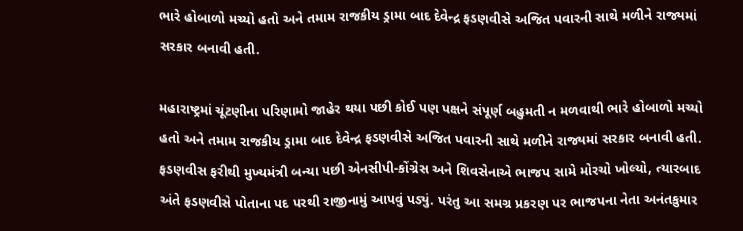ભારે હોબાળો મચ્યો હતો અને તમામ રાજકીય ડ્રામા બાદ દેવેન્દ્ર ફડણવીસે અજિત પવારની સાથે મળીને રાજ્યમાં સરકાર બનાવી હતી.

મહારાષ્ટ્રમાં ચૂંટણીના પરિણામો જાહેર થયા પછી કોઈ પણ પક્ષને સંપૂર્ણ બહુમતી ન મળવાથી ભારે હોબાળો મચ્યો હતો અને તમામ રાજકીય ડ્રામા બાદ દેવેન્દ્ર ફડણવીસે અજિત પવારની સાથે મળીને રાજ્યમાં સરકાર બનાવી હતી. ફડણવીસ ફરીથી મુખ્યમંત્રી બન્યા પછી એનસીપી-કોંગ્રેસ અને શિવસેનાએ ભાજપ સામે મોરચો ખોલ્યો, ત્યારબાદ અંતે ફડણવીસે પોતાના પદ પરથી રાજીનામું આપવું પડ્યું. પરંતુ આ સમગ્ર પ્રકરણ પર ભાજપના નેતા અનંતકુમાર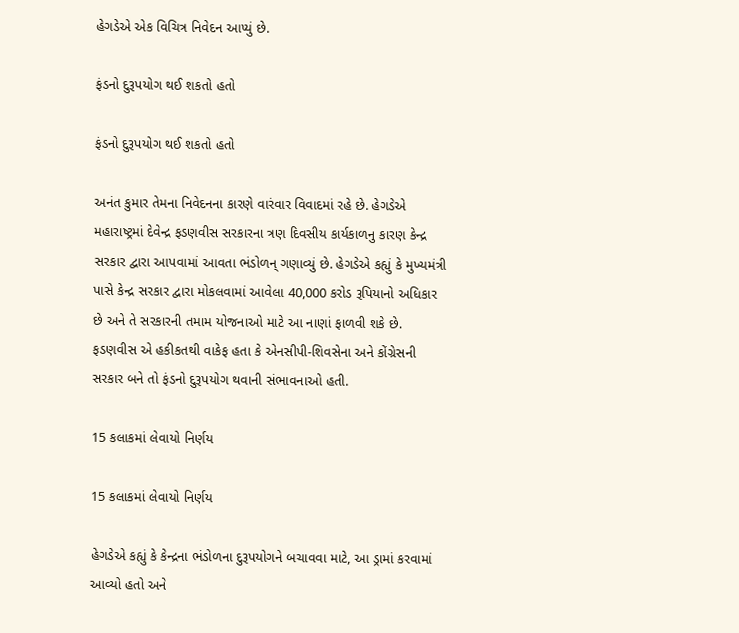હેગડેએ એક વિચિત્ર નિવેદન આપ્યું છે.

ફંડનો દુરૂપયોગ થઈ શકતો હતો

ફંડનો દુરૂપયોગ થઈ શકતો હતો

અનંત કુમાર તેમના નિવેદનના કારણે વારંવાર વિવાદમાં રહે છે. હેગડેએ મહારાષ્ટ્રમાં દેવેન્દ્ર ફડણવીસ સરકારના ત્રણ દિવસીય કાર્યકાળનુ કારણ કેન્દ્ર સરકાર દ્વારા આપવામાં આવતા ભંડોળન્ ગણાવ્યું છે. હેગડેએ કહ્યું કે મુખ્યમંત્રી પાસે કેન્દ્ર સરકાર દ્વારા મોકલવામાં આવેલા 40,000 કરોડ રૂપિયાનો અધિકાર છે અને તે સરકારની તમામ યોજનાઓ માટે આ નાણાં ફાળવી શકે છે. ફડણવીસ એ હકીકતથી વાકેફ હતા કે એનસીપી-શિવસેના અને કોંગ્રેસની સરકાર બને તો ફંડનો દુરૂપયોગ થવાની સંભાવનાઓ હતી.

15 કલાકમાં લેવાયો નિર્ણય

15 કલાકમાં લેવાયો નિર્ણય

હેગડેએ કહ્યું કે કેન્દ્રના ભંડોળના દુરૂપયોગને બચાવવા માટે, આ ડ્રામાં કરવામાં આવ્યો હતો અને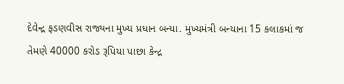દેવેન્દ્ર ફડણવીસ રાજ્યના મુખ્ય પ્રધાન બન્યા. મુખ્યમંત્રી બન્યાના 15 કલાકમાં જ તેમણે 40000 કરોડ રૂપિયા પાછા કેન્દ્ર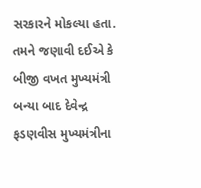સરકારને મોકલ્યા હતા. તમને જણાવી દઈએ કે બીજી વખત મુખ્યમંત્રી બન્યા બાદ દેવેન્દ્ર ફડણવીસ મુખ્યમંત્રીના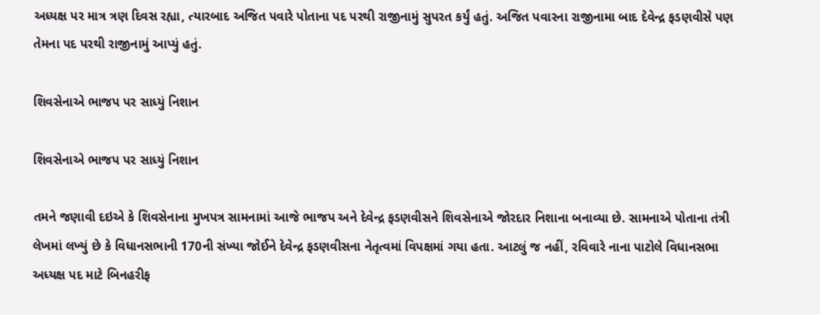અધ્યક્ષ પર માત્ર ત્રણ દિવસ રહ્યા, ત્યારબાદ અજિત પવારે પોતાના પદ પરથી રાજીનામું સુપરત કર્યું હતું. અજિત પવારના રાજીનામા બાદ દેવેન્દ્ર ફડણવીસે પણ તેમના પદ પરથી રાજીનામું આપ્યું હતું.

શિવસેનાએ ભાજપ પર સાધ્યું નિશાન

શિવસેનાએ ભાજપ પર સાધ્યું નિશાન

તમને જણાવી દઇએ કે શિવસેનાના મુખપત્ર સામનામાં આજે ભાજપ અને દેવેન્દ્ર ફડણવીસને શિવસેનાએ જોરદાર નિશાના બનાવ્યા છે. સામનાએ પોતાના તંત્રી લેખમાં લખ્યું છે કે વિધાનસભાની 170ની સંખ્યા જોઈને દેવેન્દ્ર ફડણવીસના નેતૃત્વમાં વિપક્ષમાં ગયા હતા. આટલું જ નહીં, રવિવારે નાના પાટોલે વિધાનસભા અધ્યક્ષ પદ માટે બિનહરીફ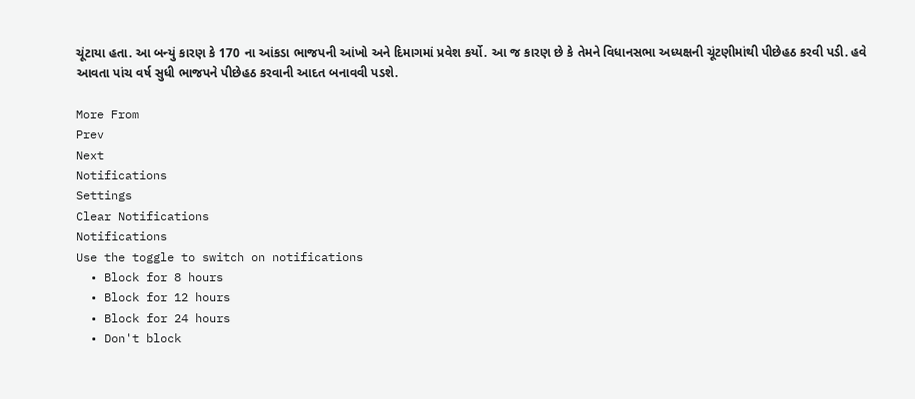ચૂંટાયા હતા. આ બન્યું કારણ કે 170 ના આંકડા ભાજપની આંખો અને દિમાગમાં પ્રવેશ કર્યો. આ જ કારણ છે કે તેમને વિધાનસભા અધ્યક્ષની ચૂંટણીમાંથી પીછેહઠ કરવી પડી. હવે આવતા પાંચ વર્ષ સુધી ભાજપને પીછેહઠ કરવાની આદત બનાવવી પડશે.

More From
Prev
Next
Notifications
Settings
Clear Notifications
Notifications
Use the toggle to switch on notifications
  • Block for 8 hours
  • Block for 12 hours
  • Block for 24 hours
  • Don't block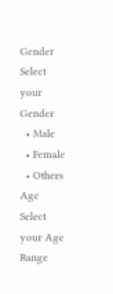Gender
Select your Gender
  • Male
  • Female
  • Others
Age
Select your Age Range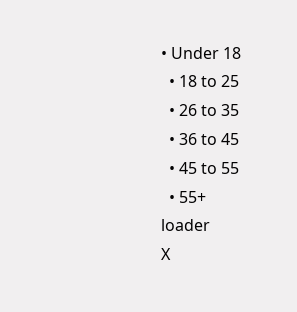• Under 18
  • 18 to 25
  • 26 to 35
  • 36 to 45
  • 45 to 55
  • 55+
loader
X